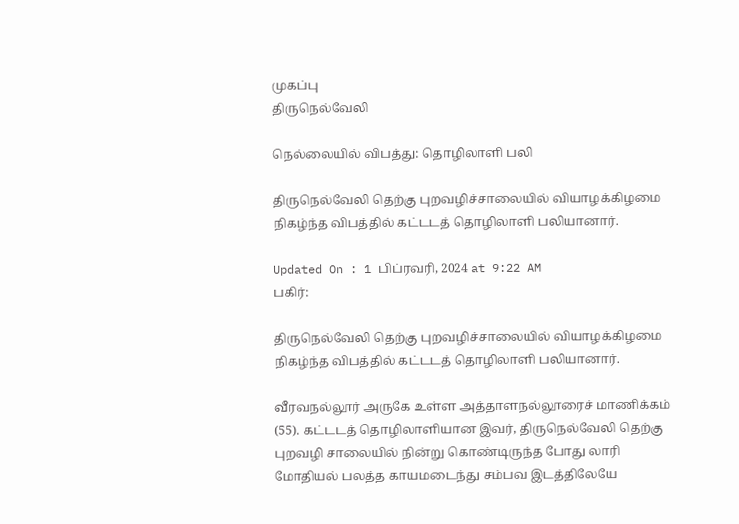முகப்பு
திருநெல்வேலி

நெல்லையில் விபத்து: தொழிலாளி பலி

திருநெல்வேலி தெற்கு புறவழிச்சாலையில் வியாழக்கிழமை நிகழ்ந்த விபத்தில் கட்டடத் தொழிலாளி பலியானார்.

Updated On : 1 பிப்ரவரி, 2024 at 9:22 AM
பகிர்:

திருநெல்வேலி தெற்கு புறவழிச்சாலையில் வியாழக்கிழமை நிகழ்ந்த விபத்தில் கட்டடத் தொழிலாளி பலியானார்.

வீரவநல்லூர் அருகே உள்ள அத்தாளநல்லூரைச் மாணிக்கம் (55). கட்டடத் தொழிலாளியான இவர், திருநெல்வேலி தெற்கு புறவழி சாலையில் நின்று கொண்டிருந்த போது லாரி மோதியல் பலத்த காயமடைந்து சம்பவ இடத்திலேயே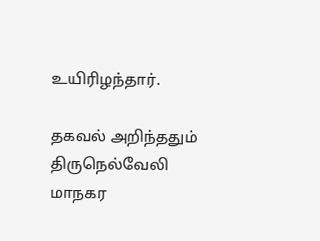உயிரிழந்தார்.

தகவல் அறிந்ததும் திருநெல்வேலி மாநகர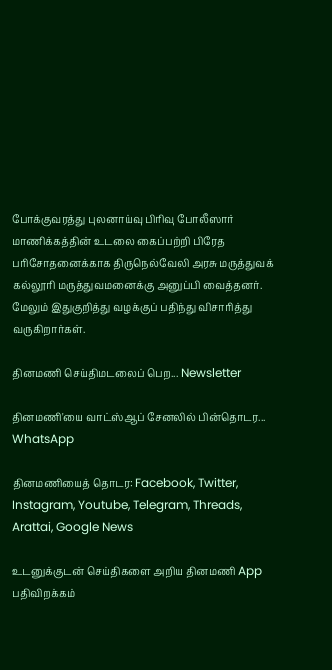போக்குவரத்து புலனாய்வு பிரிவு போலீஸார் மாணிக்கத்தின் உடலை கைப்பற்றி பிரேத பரிசோதனைக்காக திருநெல்வேலி அரசு மருத்துவக் கல்லூரி மருத்துவமனைக்கு அனுப்பி வைத்தனர். மேலும் இதுகுறித்து வழக்குப் பதிந்து விசாரித்து வருகிறார்கள்.

தினமணி செய்திமடலைப் பெற... Newsletter

தினமணி'யை வாட்ஸ்ஆப் சேனலில் பின்தொடர... WhatsApp

தினமணியைத் தொடர: Facebook, Twitter, Instagram, Youtube, Telegram, Threads, Arattai, Google News

உடனுக்குடன் செய்திகளை அறிய தினமணி App பதிவிறக்கம்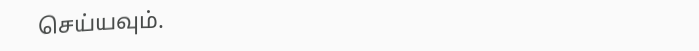செய்யவும்.